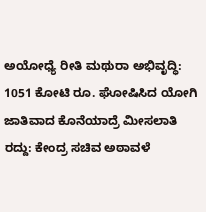ಅಯೋಧ್ಯೆ ರೀತಿ ಮಥುರಾ ಅಭಿವೃದ್ಧಿ: 1051 ಕೋಟಿ ರೂ. ಘೋಷಿಸಿದ ಯೋಗಿ
ಜಾತಿವಾದ ಕೊನೆಯಾದ್ರೆ ಮೀಸಲಾತಿ ರದ್ದು: ಕೇಂದ್ರ ಸಚಿವ ಅಠಾವಳೆ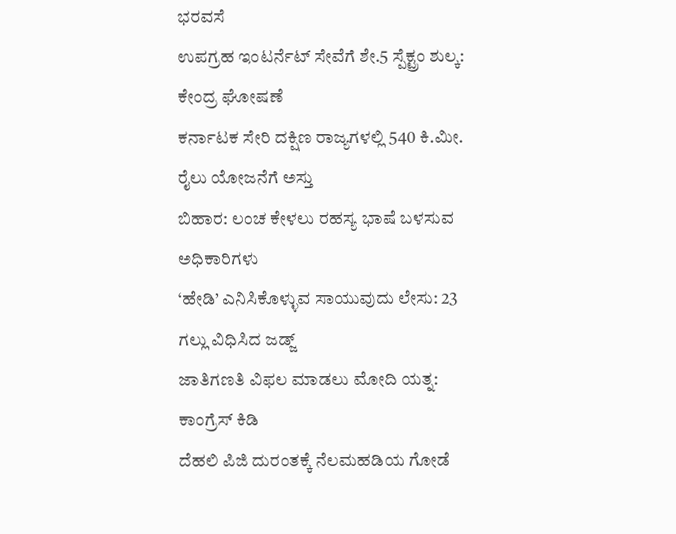ಭರವಸೆ
ಉಪಗ್ರಹ ಇಂಟರ್ನೆಟ್ ಸೇವೆಗೆ ಶೇ.5 ಸ್ಪೆಕ್ಟ್ರಂ ಶುಲ್ಕ: ಕೇಂದ್ರ ಘೋಷಣೆ
ಕರ್ನಾಟಕ ಸೇರಿ ದಕ್ಷಿಣ ರಾಜ್ಯಗಳಲ್ಲಿ 540 ಕಿ.ಮೀ. ರೈಲು ಯೋಜನೆಗೆ ಅಸ್ತು
ಬಿಹಾರ: ಲಂಚ ಕೇಳಲು ರಹಸ್ಯ ಭಾಷೆ ಬಳಸುವ ಅಧಿಕಾರಿಗಳು
‘ಹೇಡಿ’ ಎನಿಸಿಕೊಳ್ಳುವ ಸಾಯುವುದು ಲೇಸು: 23 ಗಲ್ಲು ವಿಧಿಸಿದ ಜಡ್ಜ್
ಜಾತಿಗಣತಿ ವಿಫಲ ಮಾಡಲು ಮೋದಿ ಯತ್ನ: ಕಾಂಗ್ರೆಸ್ ಕಿಡಿ
ದೆಹಲಿ ಪಿಜಿ ದುರಂತಕ್ಕೆ ನೆಲಮಹಡಿಯ ಗೋಡೆ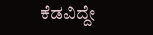ಕೆಡವಿದ್ದೇ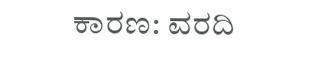ಕಾರಣ: ವರದಿ